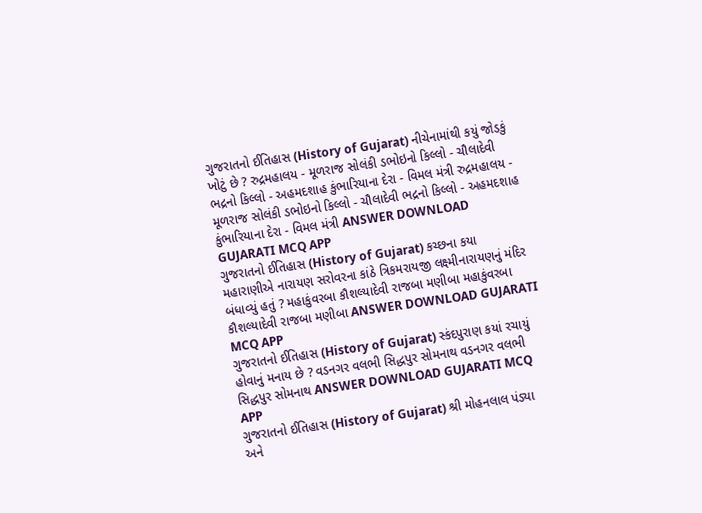ગુજરાતનો ઈતિહાસ (History of Gujarat) નીચેનામાંથી કયું જોડકું ખોટું છે ? રુદ્રમહાલય - મૂળરાજ સોલંકી ડભોઇનો કિલ્લો - ચૌલાદેવી ભદ્રનો કિલ્લો - અહમદશાહ કુંભારિયાના દેરા - વિમલ મંત્રી રુદ્રમહાલય - મૂળરાજ સોલંકી ડભોઇનો કિલ્લો - ચૌલાદેવી ભદ્રનો કિલ્લો - અહમદશાહ કુંભારિયાના દેરા - વિમલ મંત્રી ANSWER DOWNLOAD GUJARATI MCQ APP
ગુજરાતનો ઈતિહાસ (History of Gujarat) કચ્છના કયા મહારાણીએ નારાયણ સરોવરના કાંઠે ત્રિકમરાયજી લક્ષ્મીનારાયણનું મંદિર બંધાવ્યું હતું ? મહાકુંવરબા કૌશલ્યાદેવી રાજબા મણીબા મહાકુંવરબા કૌશલ્યાદેવી રાજબા મણીબા ANSWER DOWNLOAD GUJARATI MCQ APP
ગુજરાતનો ઈતિહાસ (History of Gujarat) સ્કંદપુરાણ કયાં રચાયું હોવાનું મનાય છે ? વડનગર વલભી સિદ્ધપુર સોમનાથ વડનગર વલભી સિદ્ધપુર સોમનાથ ANSWER DOWNLOAD GUJARATI MCQ APP
ગુજરાતનો ઈતિહાસ (History of Gujarat) શ્રી મોહનલાલ પંડ્યા અને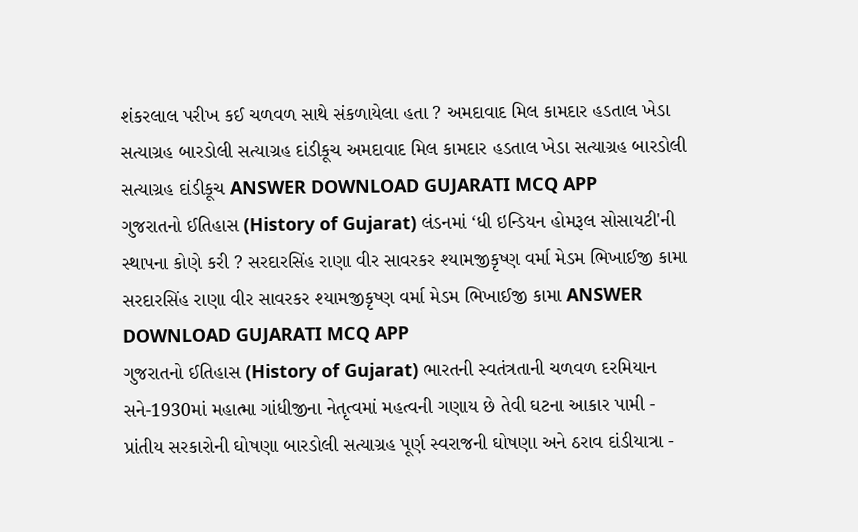શંકરલાલ પરીખ કઈ ચળવળ સાથે સંકળાયેલા હતા ? અમદાવાદ મિલ કામદાર હડતાલ ખેડા સત્યાગ્રહ બારડોલી સત્યાગ્રહ દાંડીકૂચ અમદાવાદ મિલ કામદાર હડતાલ ખેડા સત્યાગ્રહ બારડોલી સત્યાગ્રહ દાંડીકૂચ ANSWER DOWNLOAD GUJARATI MCQ APP
ગુજરાતનો ઈતિહાસ (History of Gujarat) લંડનમાં ‘ધી ઇન્ડિયન હોમરૂલ સોસાયટી'ની સ્થાપના કોણે કરી ? સરદારસિંહ રાણા વીર સાવરકર શ્યામજીકૃષ્ણ વર્મા મેડમ ભિખાઈજી કામા સરદારસિંહ રાણા વીર સાવરકર શ્યામજીકૃષ્ણ વર્મા મેડમ ભિખાઈજી કામા ANSWER DOWNLOAD GUJARATI MCQ APP
ગુજરાતનો ઈતિહાસ (History of Gujarat) ભારતની સ્વતંત્રતાની ચળવળ દરમિયાન સને-1930માં મહાત્મા ગાંધીજીના નેતૃત્વમાં મહત્વની ગણાય છે તેવી ઘટના આકાર પામી - પ્રાંતીય સરકારોની ઘોષણા બારડોલી સત્યાગ્રહ પૂર્ણ સ્વરાજની ઘોષણા અને ઠરાવ દાંડીયાત્રા -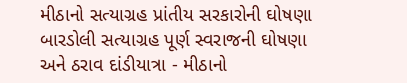મીઠાનો સત્યાગ્રહ પ્રાંતીય સરકારોની ઘોષણા બારડોલી સત્યાગ્રહ પૂર્ણ સ્વરાજની ઘોષણા અને ઠરાવ દાંડીયાત્રા - મીઠાનો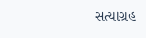સત્યાગ્રહ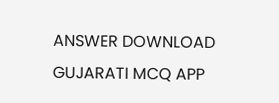ANSWER DOWNLOAD GUJARATI MCQ APP